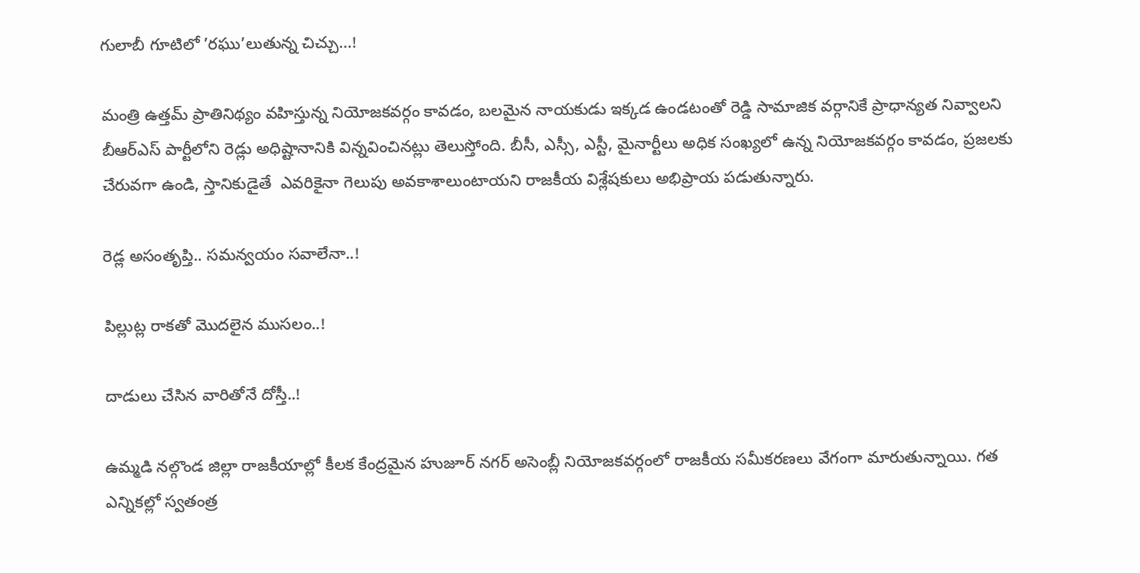గులాబీ గూటిలో ’రఘు’లుతున్న చిచ్చు…!

మంత్రి ఉత్తమ్ ప్రాతినిథ్యం వహిస్తున్న నియోజకవర్గం కావడం, బలమైన నాయకుడు ఇక్కడ ఉండటంతో రెడ్డి సామాజిక వర్గానికే ప్రాధాన్యత నివ్వాలని బీఆర్ఎస్ పార్టీలోని రెడ్లు అధిష్టానానికి విన్నవించినట్లు తెలుస్తోంది. బీసీ, ఎస్సీ, ఎస్టీ, మైనార్టీలు అధిక సంఖ్యలో ఉన్న నియోజకవర్గం కావడం, ప్రజలకు చేరువగా ఉండి, స్తానికుడైతే  ఎవరికైనా గెలుపు అవకాశాలుంటాయని రాజకీయ విశ్లేషకులు అభిప్రాయ పడుతున్నారు.

రెడ్ల అసంతృప్తి.. సమన్వయం సవాలేనా..!

పిల్లుట్ల రాకతో మొదలైన ముసలం..!

దాడులు చేసిన వారితోనే దోస్తీ..!

ఉమ్మడి నల్గొండ జిల్లా రాజకీయాల్లో కీలక కేంద్రమైన హుజూర్ నగర్ అసెంబ్లీ నియోజకవర్గంలో రాజకీయ సమీకరణలు వేగంగా మారుతున్నాయి. గత ఎన్నికల్లో స్వతంత్ర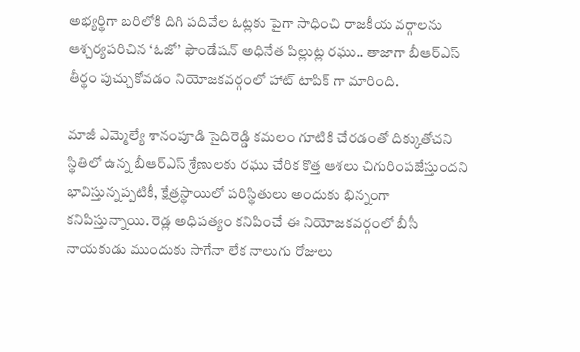అభ్యర్థిగా బరిలోకి దిగి పదివేల ఓట్లకు పైగా సాధించి రాజకీయ వర్గాలను ఆశ్చర్యపరిచిన ‘ఓజో’ ఫౌండేషన్ అధినేత పిల్లుట్ల రఘు.. తాజాగా బీఆర్ఎస్ తీర్థం పుచ్చుకోవడం నియోజకవర్గంలో హాట్ టాపిక్ గా మారింది.

మాజీ ఎమ్మెల్యే శానంపూడి సైదిరెడ్డి కమలం గూటికి చేరడంతో దిక్కుతోచని స్థితిలో ఉన్న బీఆర్ఎస్ శ్రేణులకు రఘు చేరిక కొత్త ఆశలు చిగురింపజేస్తుందని భావిస్తున్నప్పటికీ, క్షేత్రస్థాయిలో పరిస్థితులు అందుకు భిన్నంగా కనిపిస్తున్నాయి. రెడ్ల అధిపత్యం కనిపించే ఈ నియోజకవర్గంలో బీసీ నాయకుడు ముందుకు సాగేనా లేక నాలుగు రోజులు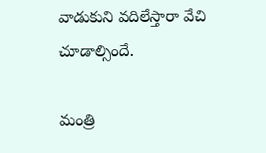వాడుకుని వదిలేస్తారా వేచి చూడాల్సిందే.

మంత్రి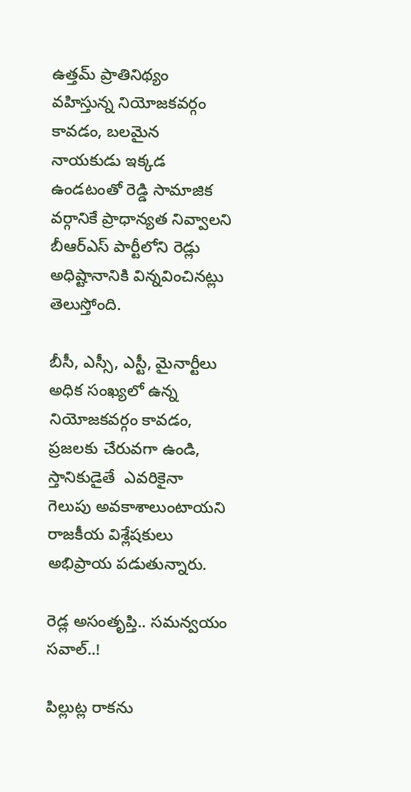ఉత్తమ్ ప్రాతినిథ్యం వహిస్తున్న నియోజకవర్గం కావడం, బలమైన నాయకుడు ఇక్కడ ఉండటంతో రెడ్డి సామాజిక వర్గానికే ప్రాధాన్యత నివ్వాలని బీఆర్ఎస్ పార్టీలోని రెడ్లు అధిష్టానానికి విన్నవించినట్లు తెలుస్తోంది.

బీసీ, ఎస్సీ, ఎస్టీ, మైనార్టీలు అధిక సంఖ్యలో ఉన్న నియోజకవర్గం కావడం, ప్రజలకు చేరువగా ఉండి, స్తానికుడైతే  ఎవరికైనా గెలుపు అవకాశాలుంటాయని రాజకీయ విశ్లేషకులు అభిప్రాయ పడుతున్నారు.

రెడ్ల అసంతృప్తి.. సమన్వయం సవాల్..!

పిల్లుట్ల రాకను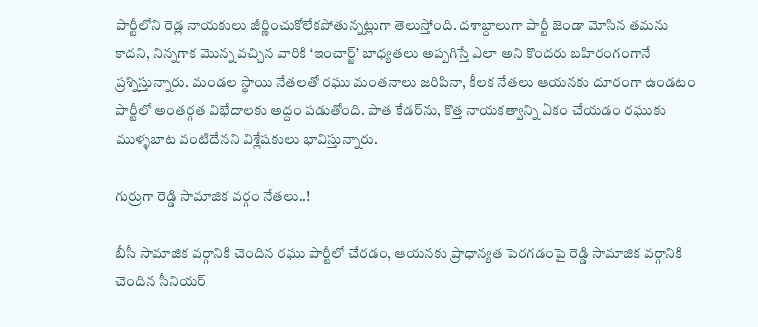పార్టీలోని రెడ్ల నాయకులు జీర్ణించుకోలేకపోతున్నట్లుగా తెలుస్తోంది. దశాబ్దాలుగా పార్టీ జెండా మోసిన తమను కాదని, నిన్నగాక మొన్న వచ్చిన వారికి ‘ఇంచార్జ్’ బాధ్యతలు అప్పగిస్తే ఎలా అని కొందరు బహిరంగంగానే ప్రశ్నిస్తున్నారు. మండల స్థాయి నేతలతో రఘు మంతనాలు జరిపినా, కీలక నేతలు ఆయనకు దూరంగా ఉండటం పార్టీలో అంతర్గత విభేదాలకు అద్దం పడుతోంది. పాత కేడర్‌ను, కొత్త నాయకత్వాన్ని ఏకం చేయడం రఘుకు ముళ్ళబాట వంటిదేనని విశ్లేషకులు భావిస్తున్నారు.

గుర్రుగా రెడ్డి సామాజిక వర్గం నేతలు..!

బీసీ సామాజిక వర్గానికి చెందిన రఘు పార్టీలో చేరడం, ఆయనకు ప్రాధాన్యత పెరగడంపై రెడ్డి సామాజిక వర్గానికి చెందిన సీనియర్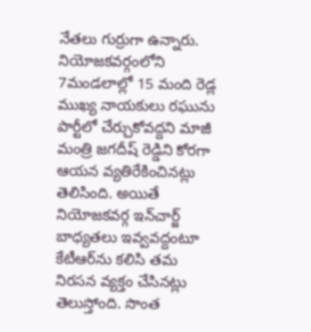నేతలు గుర్రుగా ఉన్నారు. నియోజకవర్గంలోని 7మండలాల్లో 15 మంది రెడ్ల ముఖ్య నాయకులు రఘును పార్టీలో చేర్చుకోవద్దని మాజీ మంత్రి జగదీష్ రెడ్డిని కోరగా ఆయన వ్యతిరేకించినట్లు తెలిసింది. అయితే నియోజకవర్గ ఇన్‌చార్జ్ బాధ్యతలు ఇవ్వవద్దంటూ కేటీఆర్‌ను కలిసి తమ నిరసన వ్యక్తం చేసినట్లు తెలుస్తోంది. సొంత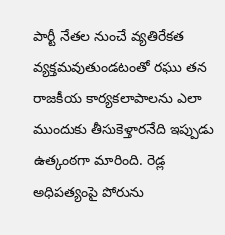పార్టీ నేతల నుంచే వ్యతిరేకత వ్యక్తమవుతుండటంతో రఘు తన రాజకీయ కార్యకలాపాలను ఎలా ముందుకు తీసుకెళ్తారనేది ఇప్పుడు ఉత్కంఠగా మారింది. రెడ్ల అధిపత్యంపై పోరును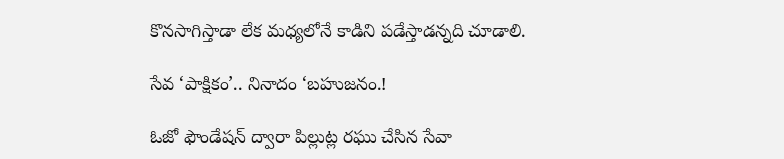కొనసాగిస్తాడా లేక మధ్యలోనే కాడిని పడేస్తాడన్నది చూడాలి.

సేవ ‘పాక్షికం’.. నినాదం ‘బహుజనం.!

ఓజో ఫౌండేషన్ ద్వారా పిల్లుట్ల రఘు చేసిన సేవా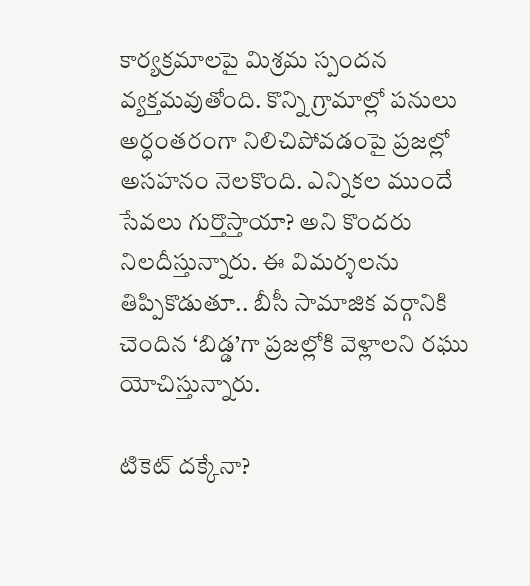కార్యక్రమాలపై మిశ్రమ స్పందన వ్యక్తమవుతోంది. కొన్ని గ్రామాల్లో పనులు అర్ధంతరంగా నిలిచిపోవడంపై ప్రజల్లో అసహనం నెలకొంది. ఎన్నికల ముందే సేవలు గుర్తొస్తాయా? అని కొందరు నిలదీస్తున్నారు. ఈ విమర్శలను తిప్పికొడుతూ.. బీసీ సామాజిక వర్గానికి చెందిన ‘బిడ్డ’గా ప్రజల్లోకి వెళ్లాలని రఘు యోచిస్తున్నారు.

టికెట్ దక్కేనా?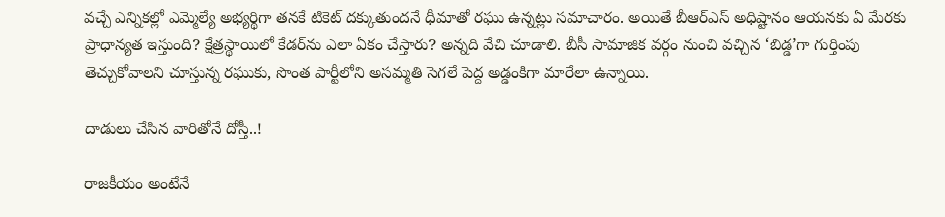వచ్చే ఎన్నికల్లో ఎమ్మెల్యే అభ్యర్థిగా తనకే టికెట్ దక్కుతుందనే ధీమాతో రఘు ఉన్నట్లు సమాచారం. అయితే బీఆర్ఎస్ అధిష్టానం ఆయనకు ఏ మేరకు ప్రాధాన్యత ఇస్తుంది? క్షేత్రస్థాయిలో కేడర్‌ను ఎలా ఏకం చేస్తారు? అన్నది వేచి చూడాలి. బీసీ సామాజిక వర్గం నుంచి వచ్చిన ‘బిడ్డ’గా గుర్తింపు తెచ్చుకోవాలని చూస్తున్న రఘుకు, సొంత పార్టీలోని అసమ్మతి సెగలే పెద్ద అడ్డంకిగా మారేలా ఉన్నాయి.

దాడులు చేసిన వారితోనే దోస్తీ..!

రాజకీయం అంటేనే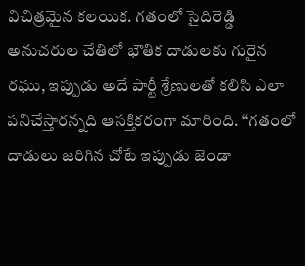విచిత్రమైన కలయిక. గతంలో సైదిరెడ్డి అనుచరుల చేతిలో భౌతిక దాడులకు గురైన రఘు, ఇప్పుడు అదే పార్టీ శ్రేణులతో కలిసి ఎలా పనిచేస్తారన్నది ఆసక్తికరంగా మారింది. “గతంలో దాడులు జరిగిన చోటే ఇప్పుడు జెండా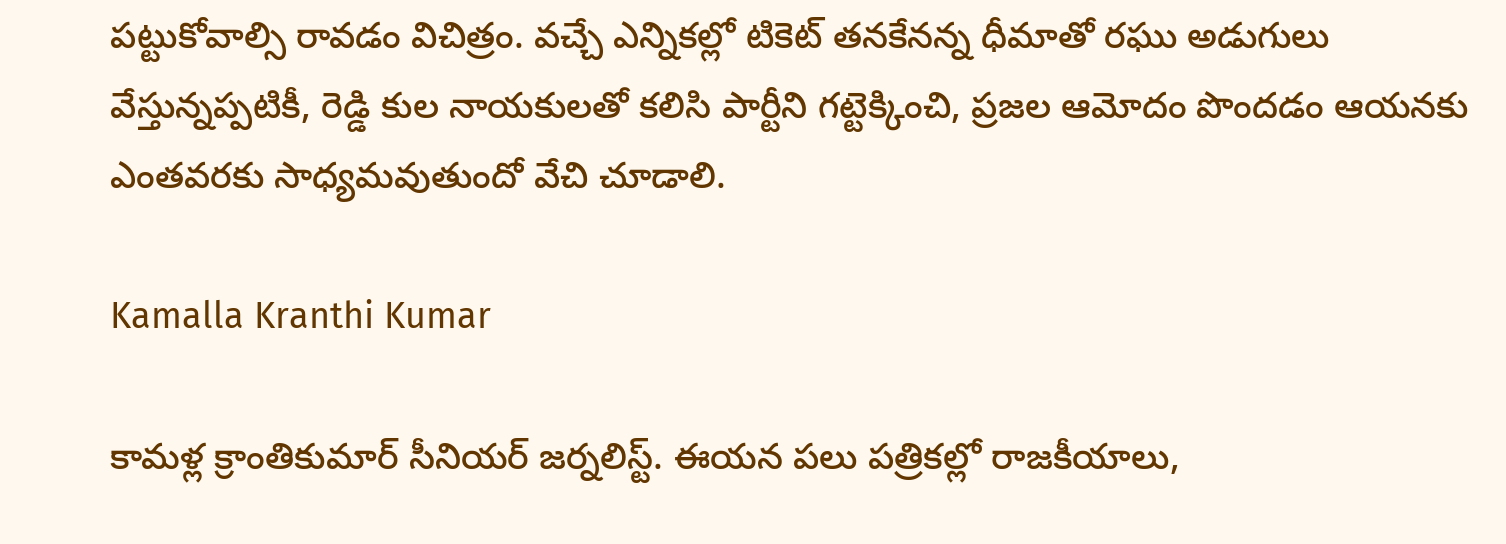పట్టుకోవాల్సి రావడం విచిత్రం. వచ్చే ఎన్నికల్లో టికెట్ తనకేనన్న ధీమాతో రఘు అడుగులు వేస్తున్నప్పటికీ, రెడ్డి కుల నాయకులతో కలిసి పార్టీని గట్టెక్కించి, ప్రజల ఆమోదం పొందడం ఆయనకు ఎంతవరకు సాధ్యమవుతుందో వేచి చూడాలి.

Kamalla Kranthi Kumar

కామళ్ల క్రాంతికుమార్ సీనియర్ జర్నలిస్ట్. ఈయన పలు పత్రికల్లో రాజకీయాలు,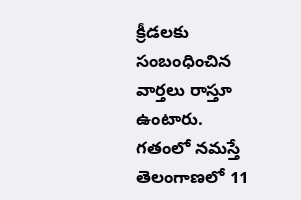క్రీడలకు సంబంధించిన వార్తలు రాస్తూ ఉంటారు. గతంలో నమస్తే తెలంగాణలో 11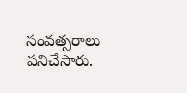సంవత్సరాలు పనిచేసారు.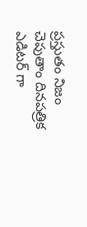ప్రస్తుతం నిజం చెపుతాం దినపత్రిక ఎడిటర్ గా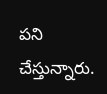పని చేస్తున్నారు.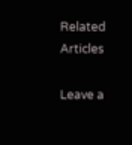Related Articles

Leave a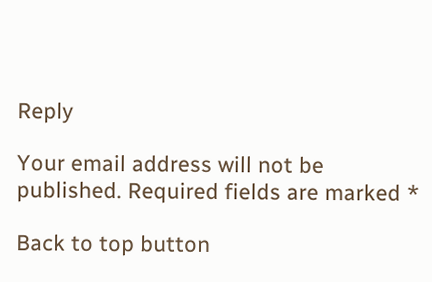Reply

Your email address will not be published. Required fields are marked *

Back to top button